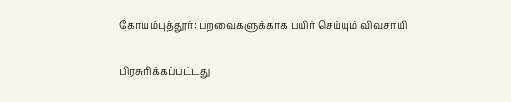கோயம்புத்தூர்: பறவைகளுக்காக பயிர் செய்யும் விவசாயி

பிரசுரிக்கப்பட்டது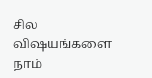சில விஷயங்களை நாம்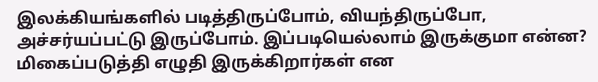இலக்கியங்களில் படித்திருப்போம், வியந்திருப்போ, அச்சர்யப்பட்டு இருப்போம். இப்படியெல்லாம் இருக்குமா என்ன? மிகைப்படுத்தி எழுதி இருக்கிறார்கள் என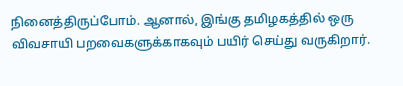நினைத்திருப்போம். ஆனால், இங்கு தமிழகத்தில் ஒரு விவசாயி பறவைகளுக்காகவும் பயிர் செய்து வருகிறார்.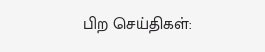பிற செய்திகள்: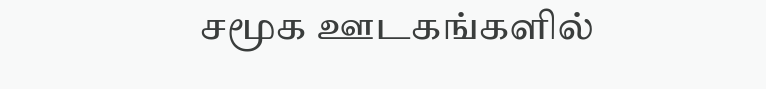சமூக ஊடகங்களில்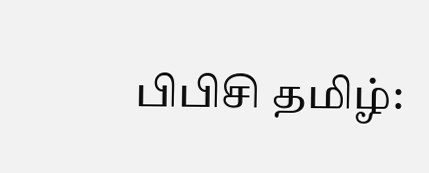பிபிசி தமிழ்: